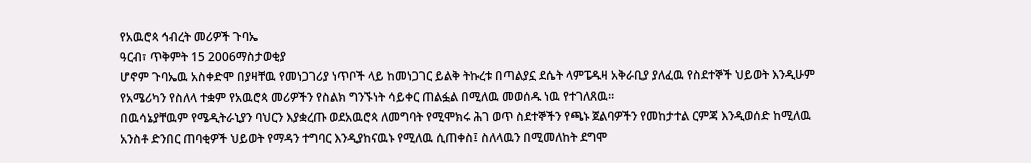የአዉሮጳ ኅብረት መሪዎች ጉባኤ
ዓርብ፣ ጥቅምት 15 2006ማስታወቂያ
ሆኖም ጉባኤዉ አስቀድሞ በያዛቸዉ የመነጋገሪያ ነጥቦች ላይ ከመነጋገር ይልቅ ትኩረቱ በጣልያኗ ደሴት ላምፔዱዛ አቅራቢያ ያለፈዉ የስደተኞች ህይወት እንዲሁም የአሜሪካን የስለላ ተቋም የአዉሮጳ መሪዎችን የስልክ ግንኙነት ሳይቀር ጠልፏል በሚለዉ መወሰዱ ነዉ የተገለጸዉ።
በዉሳኔያቸዉም የሜዲትራኒያን ባህርን እያቋረጡ ወደአዉሮጳ ለመግባት የሚሞክሩ ሕገ ወጥ ስደተኞችን የጫኑ ጀልባዎችን የመከታተል ርምጃ እንዲወሰድ ከሚለዉ አንስቶ ድንበር ጠባቂዎች ህይወት የማዳን ተግባር እንዲያከናዉኑ የሚለዉ ሲጠቀስ፤ ስለላዉን በሚመለከት ደግሞ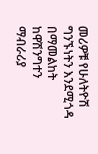መሪዎቹ የሁለትዮሽ ግንኙነትን እንደሚጎዳ በማመልከት ከዋሽንግተን ማብራሪያ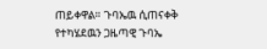ጠይቀዋል። ጉባኤዉ ሲጠናቀቅ የተካሄደዉን ጋዜጣዊ ጉባኤ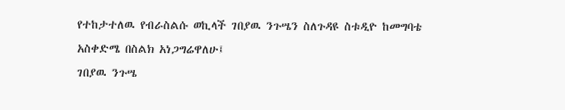የተከታተለዉ የብራስልሱ ወኪላች ገበያዉ ንጉሤን ስለጉዳዩ ስቱዲዮ ከመግባቴ አስቀድሜ በስልክ አነጋግሬዋለሁ፤
ገበያዉ ንጉሤ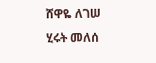ሸዋዬ ለገሠ
ሂሩት መለሰ